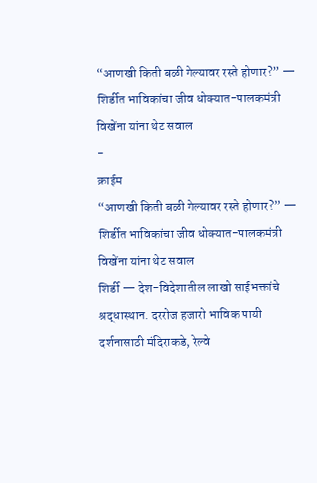“आणखी किती बळी गेल्यावर रस्ते होणार?” — शिर्डीत भाविकांचा जीव धोक्यात-पालकमंत्री विखेंना यांना थेट सवाल
-
क्राईम
“आणखी किती बळी गेल्यावर रस्ते होणार?” — शिर्डीत भाविकांचा जीव धोक्यात-पालकमंत्री विखेंना यांना थेट सवाल
शिर्डी — देश-विदेशातील लाखो साईभक्तांचे श्रद्धास्थान. दररोज हजारो भाविक पायी दर्शनासाठी मंदिराकडे, रेल्वे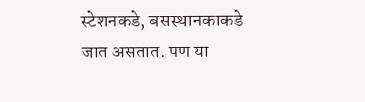स्टेशनकडे, बसस्थानकाकडे जात असतात. पण या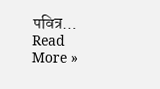पवित्र…
Read More »